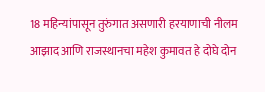18 महिन्यांपासून तुरुंगात असणारी हरयाणाची नीलम आझाद आणि राजस्थानचा महेश कुमावत हे दोघे दोन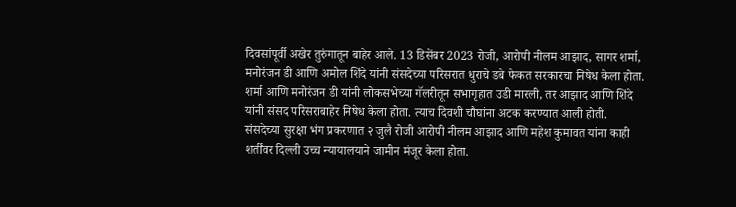दिवसांपूर्वी अखेर तुरुंगातून बाहेर आले. 13 डिसेंबर 2023 रोजी, आरोपी नीलम आझाद, सागर शर्मा, मनोरंजन डी आणि अमोल शिंदे यांनी संसदेच्या परिसरात धुराचे डबे फेकत सरकारचा निषेध केला होता. शर्मा आणि मनोरंजन डी यांनी लोकसभेच्या गॅलरीतून सभागृहात उडी मारली, तर आझाद आणि शिंदे यांनी संसद परिसराबाहेर निषेध केला होता. त्याच दिवशी चौघांना अटक करण्यात आली होती.
संसदेच्या सुरक्षा भंग प्रकरणात २ जुलै रोजी आरोपी नीलम आझाद आणि महेश कुमावत यांना काही शर्तींवर दिल्ली उच्च न्यायालयाने जामीन मंजूर केला होता.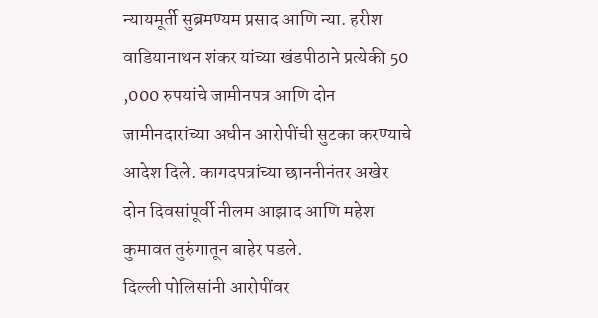न्यायमूर्ती सुब्रमण्यम प्रसाद आणि न्या. हरीश वाडियानाथन शंकर यांच्या खंडपीठाने प्रत्येकी 50 ,000 रुपयांचे जामीनपत्र आणि दोन जामीनदारांच्या अधीन आरोपींची सुटका करण्याचे आदेश दिले. कागदपत्रांच्या छाननीनंतर अखेर दोन दिवसांपूर्वी नीलम आझाद आणि महेश कुमावत तुरुंगातून बाहेर पडले.
दिल्ली पोलिसांनी आरोपींवर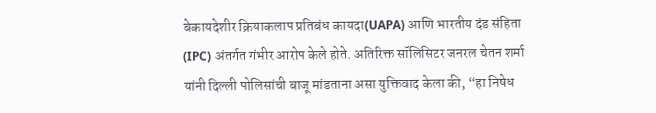बेकायदेशीर क्रियाकलाप प्रतिबंध कायदा(UAPA) आणि भारतीय दंड संहिता (IPC) अंतर्गत गंभीर आरोप केले होते. अतिरिक्त सॉलिसिटर जनरल चेतन शर्मा यांनी दिल्ली पोलिसांची बाजू मांडताना असा युक्तिवाद केला की, “हा निषेध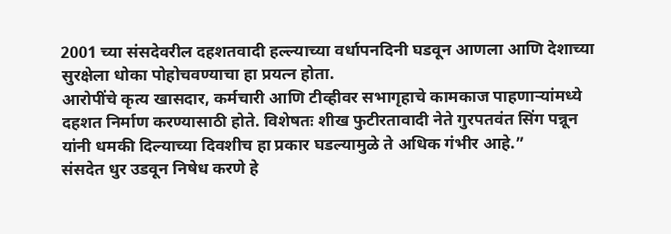2001 च्या संसदेवरील दहशतवादी हल्ल्याच्या वर्धापनदिनी घडवून आणला आणि देशाच्या सुरक्षेला धोका पोहोचवण्याचा हा प्रयत्न होता.
आरोपींचे कृत्य खासदार, कर्मचारी आणि टीव्हीवर सभागृहाचे कामकाज पाहणाऱ्यांमध्ये दहशत निर्माण करण्यासाठी होते. विशेषतः शीख फुटीरतावादी नेते गुरपतवंत सिंग पन्नून यांनी धमकी दिल्याच्या दिवशीच हा प्रकार घडल्यामुळे ते अधिक गंभीर आहे.”
संसदेत धुर उडवून निषेध करणे हे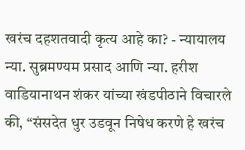खरंच दहशतवादी कृत्य आहे का? - न्यायालय
न्या. सुब्रमण्यम प्रसाद आणि न्या. हरीश वाडियानाथन शंकर यांच्या खंडपीठाने विचारले की, “संसदेत धुर उडवून निषेध करणे हे खरंच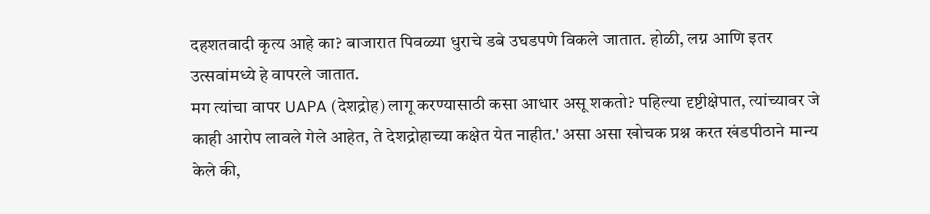दहशतवादी कृत्य आहे का? बाजारात पिवळ्या धुराचे डबे उघडपणे विकले जातात. होळी, लग्न आणि इतर उत्सवांमध्ये हे वापरले जातात.
मग त्यांचा वापर UAPA (देशद्रोह) लागू करण्यासाठी कसा आधार असू शकतो? पहिल्या दृष्टीक्षेपात, त्यांच्यावर जे काही आरोप लावले गेले आहेत, ते देशद्रोहाच्या कक्षेत येत नाहीत.' असा असा खोचक प्रश्न करत खंडपीठाने मान्य केले की,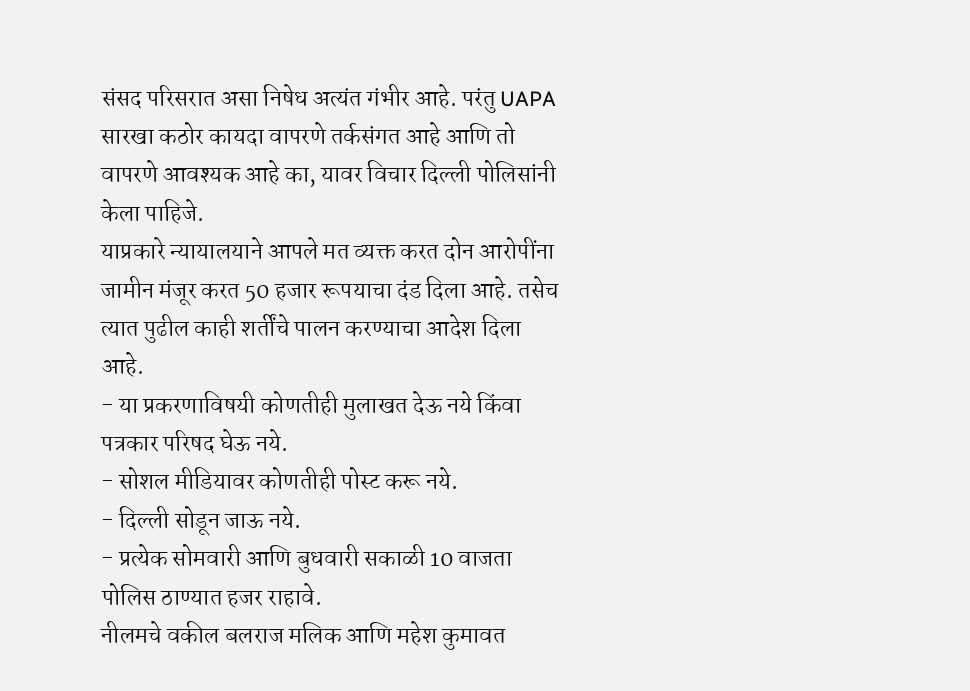संसद परिसरात असा निषेध अत्यंत गंभीर आहे. परंतु UAPA सारखा कठोर कायदा वापरणे तर्कसंगत आहे आणि तो वापरणे आवश्यक आहे का, यावर विचार दिल्ली पोलिसांनी केला पाहिजे.
याप्रकारे न्यायालयाने आपले मत व्यक्त करत दोन आरोपींना जामीन मंजूर करत 50 हजार रूपयाचा दंड दिला आहे. तसेच त्यात पुढील काही शर्तींचे पालन करण्याचा आदेश दिला आहे.
- या प्रकरणाविषयी कोणतीही मुलाखत देऊ नये किंवा पत्रकार परिषद घेऊ नये.
- सोशल मीडियावर कोणतीही पोस्ट करू नये.
- दिल्ली सोडून जाऊ नये.
- प्रत्येक सोमवारी आणि बुधवारी सकाळी 10 वाजता पोलिस ठाण्यात हजर राहावे.
नीलमचे वकील बलराज मलिक आणि महेश कुमावत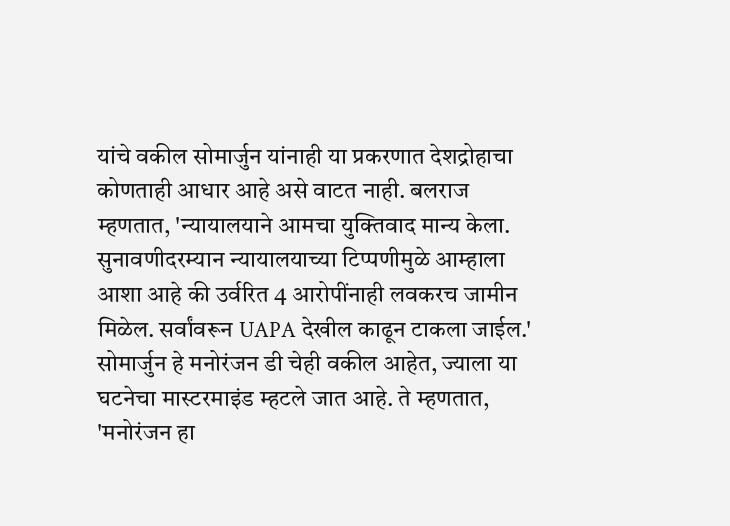यांचे वकील सोमार्जुन यांनाही या प्रकरणात देशद्रोहाचा कोणताही आधार आहे असे वाटत नाही. बलराज म्हणतात, 'न्यायालयाने आमचा युक्तिवाद मान्य केला. सुनावणीदरम्यान न्यायालयाच्या टिप्पणीमुळे आम्हाला आशा आहे की उर्वरित 4 आरोपींनाही लवकरच जामीन मिळेल. सर्वांवरून UAPA देखील काढून टाकला जाईल.'
सोमार्जुन हे मनोरंजन डी चेही वकील आहेत, ज्याला या घटनेचा मास्टरमाइंड म्हटले जात आहे. ते म्हणतात, 'मनोरंजन हा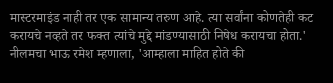मास्टरमाइंड नाही तर एक सामान्य तरुण आहे. त्या सर्वांना कोणतेही कट करायचे नव्हते तर फक्त त्यांचे मुद्दे मांडण्यासाठी निषेध करायचा होता.'
नीलमचा भाऊ रमेश म्हणाला, 'आम्हाला माहित होते की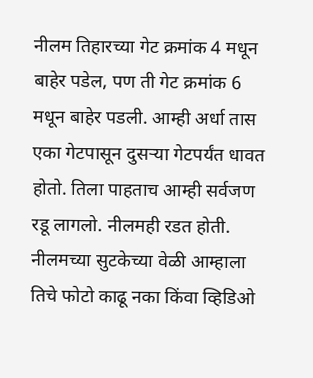नीलम तिहारच्या गेट क्रमांक 4 मधून बाहेर पडेल, पण ती गेट क्रमांक 6 मधून बाहेर पडली. आम्ही अर्धा तास एका गेटपासून दुसऱ्या गेटपर्यंत धावत होतो. तिला पाहताच आम्ही सर्वजण रडू लागलो. नीलमही रडत होती. नीलमच्या सुटकेच्या वेळी आम्हाला तिचे फोटो काढू नका किंवा व्हिडिओ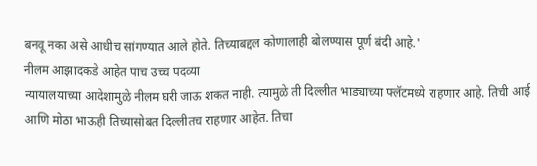बनवू नका असे आधीच सांगण्यात आले होते. तिच्याबद्दल कोणालाही बोलण्यास पूर्ण बंदी आहे.'
नीलम आझादकडे आहेत पाच उच्च पदव्या
न्यायालयाच्या आदेशामुळे नीलम घरी जाऊ शकत नाही. त्यामुळे ती दिल्लीत भाड्याच्या फ्लॅटमध्ये राहणार आहे. तिची आई आणि मोठा भाऊही तिच्यासोबत दिल्लीतच राहणार आहेत. तिचा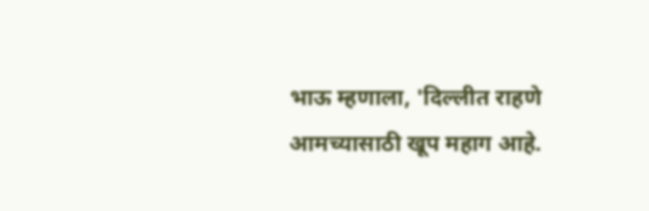भाऊ म्हणाला, 'दिल्लीत राहणे आमच्यासाठी खूप महाग आहे.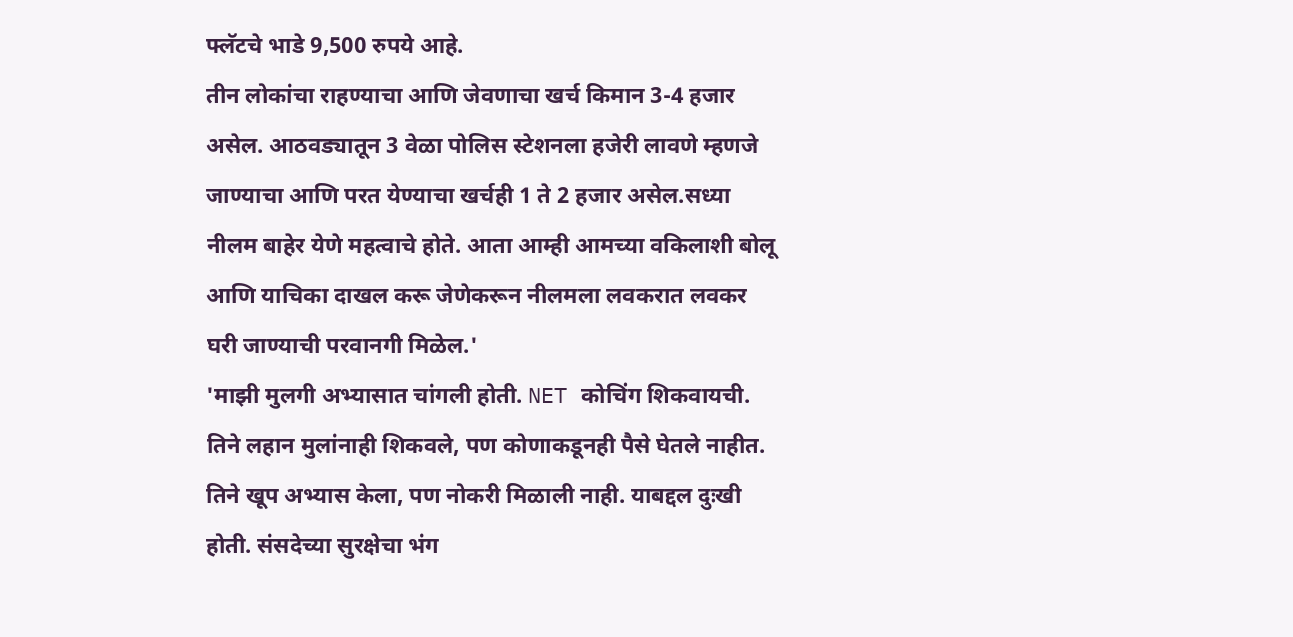फ्लॅटचे भाडे 9,500 रुपये आहे.
तीन लोकांचा राहण्याचा आणि जेवणाचा खर्च किमान 3-4 हजार असेल. आठवड्यातून 3 वेळा पोलिस स्टेशनला हजेरी लावणे म्हणजे जाण्याचा आणि परत येण्याचा खर्चही 1 ते 2 हजार असेल.सध्या नीलम बाहेर येणे महत्वाचे होते. आता आम्ही आमच्या वकिलाशी बोलू आणि याचिका दाखल करू जेणेकरून नीलमला लवकरात लवकर घरी जाण्याची परवानगी मिळेल.'
'माझी मुलगी अभ्यासात चांगली होती. NET कोचिंग शिकवायची. तिने लहान मुलांनाही शिकवले, पण कोणाकडूनही पैसे घेतले नाहीत. तिने खूप अभ्यास केला, पण नोकरी मिळाली नाही. याबद्दल दुःखी होती. संसदेच्या सुरक्षेचा भंग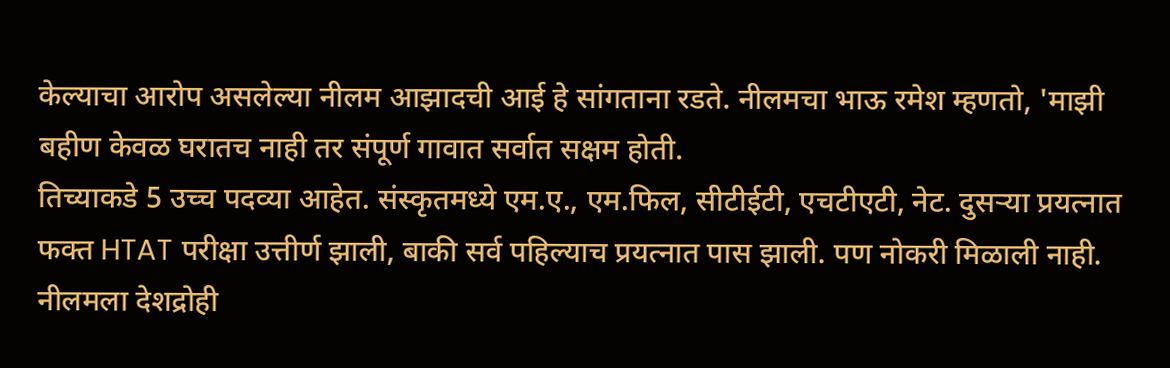केल्याचा आरोप असलेल्या नीलम आझादची आई हे सांगताना रडते. नीलमचा भाऊ रमेश म्हणतो, 'माझी बहीण केवळ घरातच नाही तर संपूर्ण गावात सर्वात सक्षम होती.
तिच्याकडे 5 उच्च पदव्या आहेत. संस्कृतमध्ये एम.ए., एम.फिल, सीटीईटी, एचटीएटी, नेट. दुसऱ्या प्रयत्नात फक्त HTAT परीक्षा उत्तीर्ण झाली, बाकी सर्व पहिल्याच प्रयत्नात पास झाली. पण नोकरी मिळाली नाही.
नीलमला देशद्रोही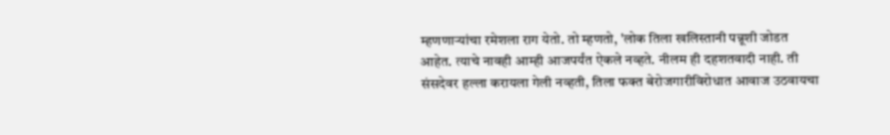म्हणणाऱ्यांचा रमेशला राग येतो. तो म्हणतो, 'लोक तिला खलिस्तानी पन्नूशी जोडत आहेत. त्याचे नावही आम्ही आजपर्यंत ऐकले नव्हते. नीलम ही दहशतवादी नाही. ती संसदेवर हल्ला करायला गेली नव्हती, तिला फक्त बेरोजगारीविरोधात आवाज उठवायचा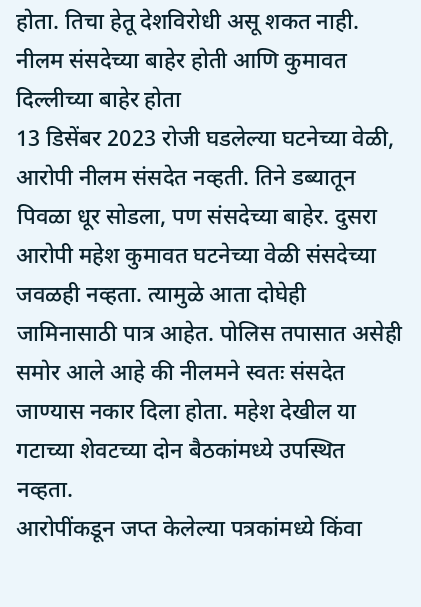होता. तिचा हेतू देशविरोधी असू शकत नाही.
नीलम संसदेच्या बाहेर होती आणि कुमावत दिल्लीच्या बाहेर होता
13 डिसेंबर 2023 रोजी घडलेल्या घटनेच्या वेळी, आरोपी नीलम संसदेत नव्हती. तिने डब्यातून पिवळा धूर सोडला, पण संसदेच्या बाहेर. दुसरा आरोपी महेश कुमावत घटनेच्या वेळी संसदेच्या जवळही नव्हता. त्यामुळे आता दोघेही जामिनासाठी पात्र आहेत. पोलिस तपासात असेही समोर आले आहे की नीलमने स्वतः संसदेत जाण्यास नकार दिला होता. महेश देखील या गटाच्या शेवटच्या दोन बैठकांमध्ये उपस्थित नव्हता.
आरोपींकडून जप्त केलेल्या पत्रकांमध्ये किंवा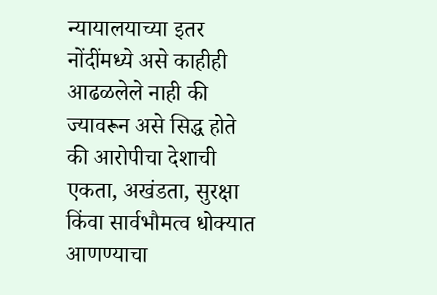न्यायालयाच्या इतर नोंदींमध्ये असे काहीही आढळलेले नाही की ज्यावरून असे सिद्ध होते की आरोपीचा देशाची एकता, अखंडता, सुरक्षा किंवा सार्वभौमत्व धोक्यात आणण्याचा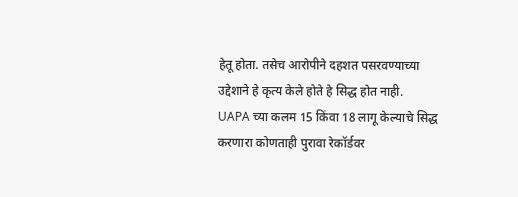हेतू होता. तसेच आरोपीने दहशत पसरवण्याच्या उद्देशाने हे कृत्य केले होते हे सिद्ध होत नाही.
UAPA च्या कलम 15 किंवा 18 लागू केल्याचे सिद्ध करणारा कोणताही पुरावा रेकॉर्डवर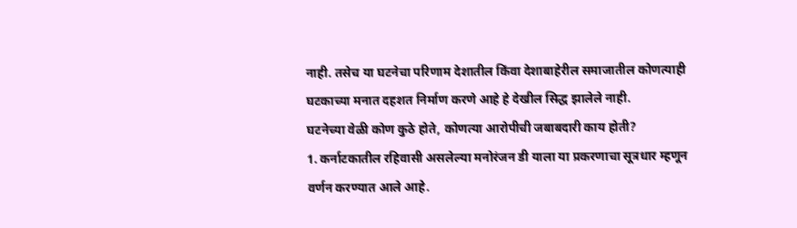नाही. तसेच या घटनेचा परिणाम देशातील किंवा देशाबाहेरील समाजातील कोणत्याही घटकाच्या मनात दहशत निर्माण करणे आहे हे देखील सिद्ध झालेले नाही.
घटनेच्या वेळी कोण कुठे होते, कोणत्या आरोपीची जबाबदारी काय होती?
1. कर्नाटकातील रहिवासी असलेल्या मनोरंजन डी याला या प्रकरणाचा सूत्रधार म्हणून वर्णन करण्यात आले आहे.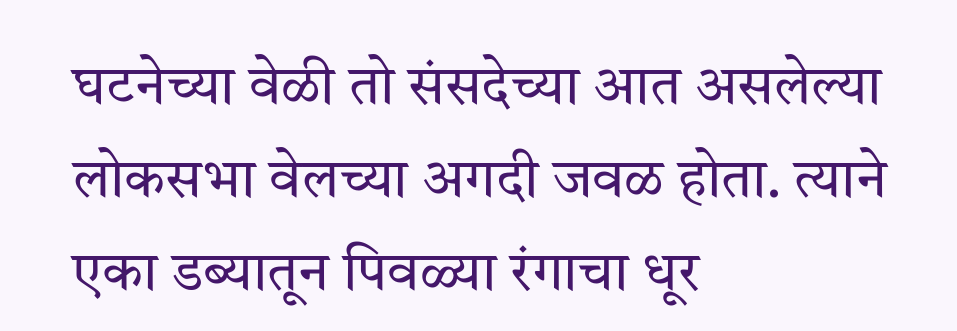घटनेच्या वेळी तो संसदेच्या आत असलेल्या लोकसभा वेलच्या अगदी जवळ होता. त्याने एका डब्यातून पिवळ्या रंगाचा धूर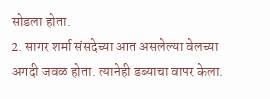सोडला होता.
2. सागर शर्मा संसदेच्या आत असलेल्या वेलच्या अगदी जवळ होता. त्यानेही डब्याचा वापर केला.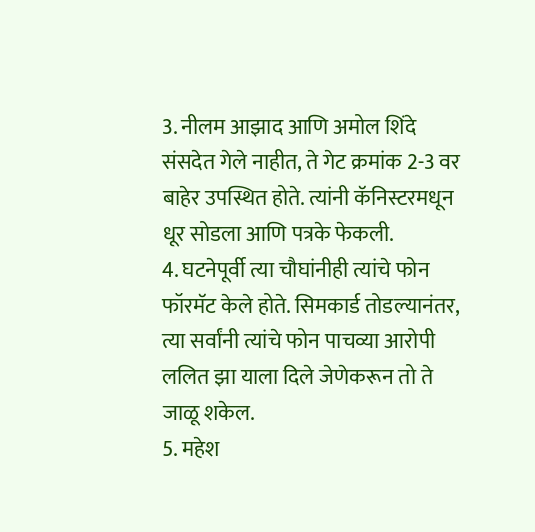3. नीलम आझाद आणि अमोल शिंदे संसदेत गेले नाहीत, ते गेट क्रमांक 2-3 वर बाहेर उपस्थित होते. त्यांनी कॅनिस्टरमधून धूर सोडला आणि पत्रके फेकली.
4. घटनेपूर्वी त्या चौघांनीही त्यांचे फोन फॉरमॅट केले होते. सिमकार्ड तोडल्यानंतर, त्या सर्वांनी त्यांचे फोन पाचव्या आरोपी ललित झा याला दिले जेणेकरून तो ते जाळू शकेल.
5. महेश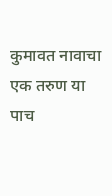कुमावत नावाचा एक तरुण या पाच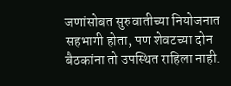जणांसोबत सुरुवातीच्या नियोजनात सहभागी होता, पण शेवटच्या दोन बैठकांना तो उपस्थित राहिला नाही.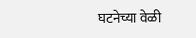घटनेच्या वेळी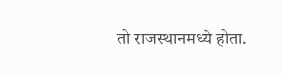तो राजस्थानमध्ये होता.